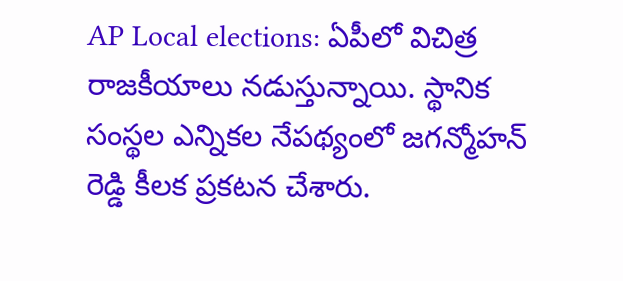AP Local elections: ఏపీలో విచిత్ర రాజకీయాలు నడుస్తున్నాయి. స్థానిక సంస్థల ఎన్నికల నేపథ్యంలో జగన్మోహన్ రెడ్డి కీలక ప్రకటన చేశారు.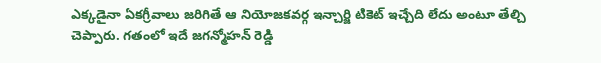ఎక్కడైనా ఏకగ్రీవాలు జరిగితే ఆ నియోజకవర్గ ఇన్చార్జి టికెట్ ఇచ్చేది లేదు అంటూ తేల్చి చెప్పారు. గతంలో ఇదే జగన్మోహన్ రెడ్డి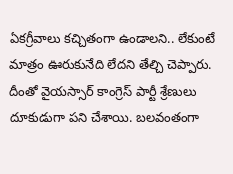ఏకగ్రీవాలు కచ్చితంగా ఉండాలని.. లేకుంటే మాత్రం ఊరుకునేది లేదని తేల్చి చెప్పారు. దీంతో వైయస్సార్ కాంగ్రెస్ పార్టీ శ్రేణులు దూకుడుగా పని చేశాయి. బలవంతంగా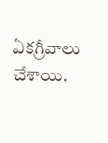ఏకగ్రీవాలు చేశాయి.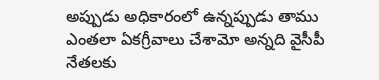అప్పుడు అధికారంలో ఉన్నప్పుడు తాము ఎంతలా ఏకగ్రీవాలు చేశామో అన్నది వైసీపీ నేతలకు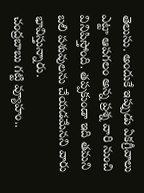తెలుసు. అందుకే ఇప్పుడు ఏకగ్రీవాలు ఎట్టా ఆపగలం అన్న ప్రశ్న వారి నుంచి వినిపిస్తోంది. తప్పకుండా ఇది తమని బలి పశువులను చేయడమేనని వారు భావిస్తున్నారు.
చంద్రబాబు గట్టి వ్యూహం..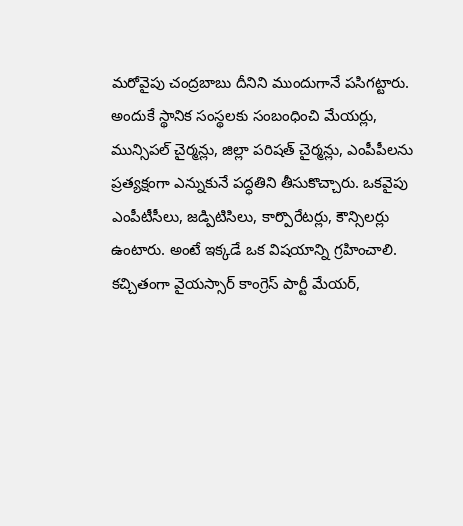మరోవైపు చంద్రబాబు దీనిని ముందుగానే పసిగట్టారు. అందుకే స్థానిక సంస్థలకు సంబంధించి మేయర్లు, మున్సిపల్ చైర్మన్లు, జిల్లా పరిషత్ చైర్మన్లు, ఎంపీపీలను ప్రత్యక్షంగా ఎన్నుకునే పద్ధతిని తీసుకొచ్చారు. ఒకవైపు ఎంపీటీసీలు, జడ్పిటిసిలు, కార్పొరేటర్లు, కౌన్సిలర్లు ఉంటారు. అంటే ఇక్కడే ఒక విషయాన్ని గ్రహించాలి. కచ్చితంగా వైయస్సార్ కాంగ్రెస్ పార్టీ మేయర్,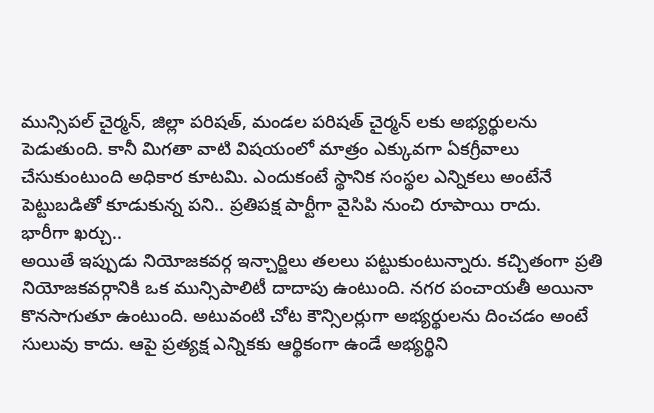మున్సిపల్ చైర్మన్, జిల్లా పరిషత్, మండల పరిషత్ చైర్మన్ లకు అభ్యర్థులను పెడుతుంది. కానీ మిగతా వాటి విషయంలో మాత్రం ఎక్కువగా ఏకగ్రీవాలు చేసుకుంటుంది అధికార కూటమి. ఎందుకంటే స్థానిక సంస్థల ఎన్నికలు అంటేనే పెట్టుబడితో కూడుకున్న పని.. ప్రతిపక్ష పార్టీగా వైసిపి నుంచి రూపాయి రాదు.
భారీగా ఖర్చు..
అయితే ఇప్పుడు నియోజకవర్గ ఇన్చార్జిలు తలలు పట్టుకుంటున్నారు. కచ్చితంగా ప్రతి నియోజకవర్గానికి ఒక మున్సిపాలిటీ దాదాపు ఉంటుంది. నగర పంచాయతీ అయినా కొనసాగుతూ ఉంటుంది. అటువంటి చోట కౌన్సిలర్లుగా అభ్యర్థులను దించడం అంటే సులువు కాదు. ఆపై ప్రత్యక్ష ఎన్నికకు ఆర్థికంగా ఉండే అభ్యర్థిని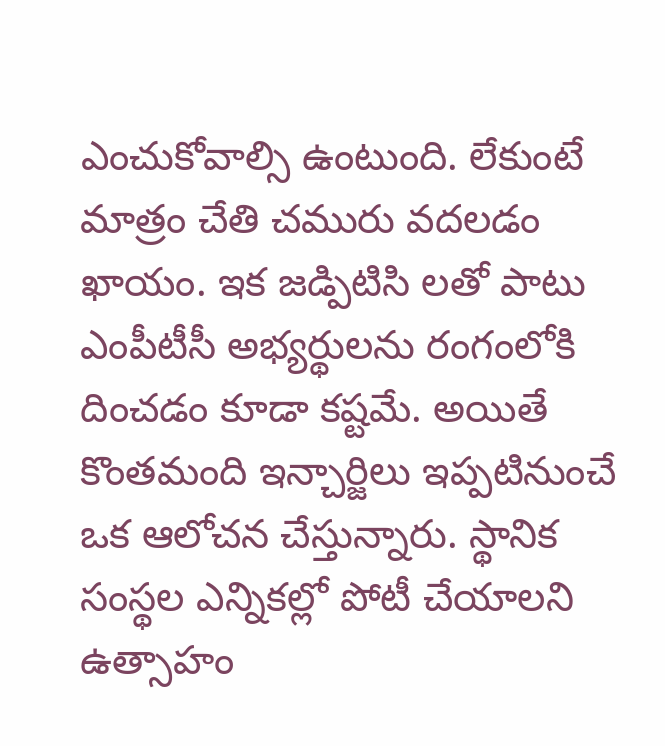ఎంచుకోవాల్సి ఉంటుంది. లేకుంటే మాత్రం చేతి చమురు వదలడం ఖాయం. ఇక జడ్పిటిసి లతో పాటు ఎంపీటీసీ అభ్యర్థులను రంగంలోకి దించడం కూడా కష్టమే. అయితే కొంతమంది ఇన్చార్జిలు ఇప్పటినుంచే ఒక ఆలోచన చేస్తున్నారు. స్థానిక సంస్థల ఎన్నికల్లో పోటీ చేయాలని ఉత్సాహం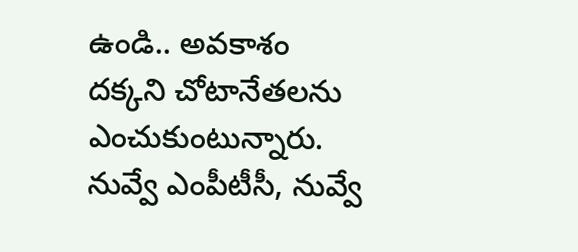ఉండి.. అవకాశం దక్కని చోటానేతలను ఎంచుకుంటున్నారు. నువ్వే ఎంపీటీసీ, నువ్వే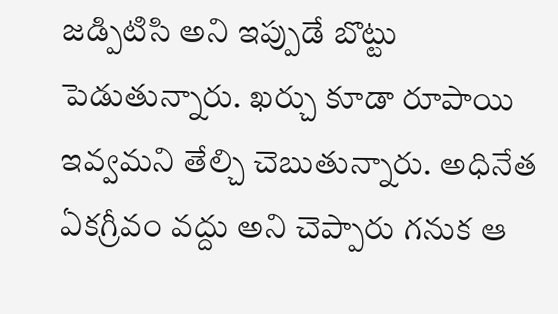జడ్పిటిసి అని ఇప్పుడే బొట్టు పెడుతున్నారు. ఖర్చు కూడా రూపాయి ఇవ్వమని తేల్చి చెబుతున్నారు. అధినేత ఏకగ్రీవం వద్దు అని చెప్పారు గనుక ఆ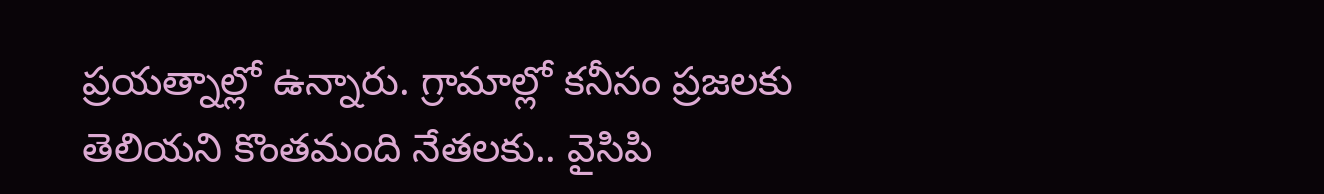ప్రయత్నాల్లో ఉన్నారు. గ్రామాల్లో కనీసం ప్రజలకు తెలియని కొంతమంది నేతలకు.. వైసిపి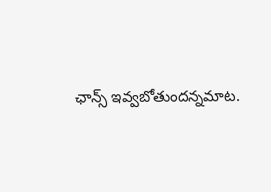ఛాన్స్ ఇవ్వబోతుందన్నమాట.